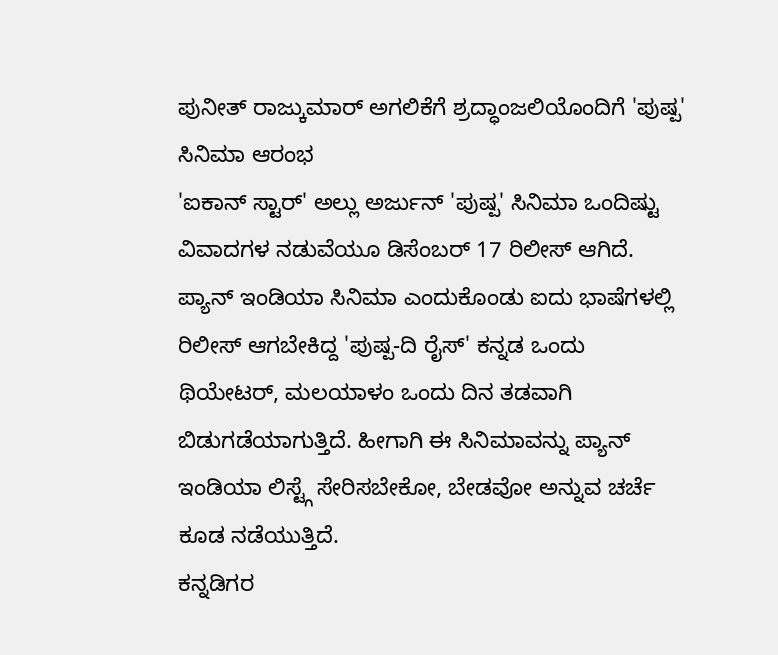ಪುನೀತ್ ರಾಜ್ಕುಮಾರ್ ಅಗಲಿಕೆಗೆ ಶ್ರದ್ಧಾಂಜಲಿಯೊಂದಿಗೆ 'ಪುಷ್ಪ' ಸಿನಿಮಾ ಆರಂಭ
'ಐಕಾನ್ ಸ್ಟಾರ್' ಅಲ್ಲು ಅರ್ಜುನ್ 'ಪುಷ್ಪ' ಸಿನಿಮಾ ಒಂದಿಷ್ಟು ವಿವಾದಗಳ ನಡುವೆಯೂ ಡಿಸೆಂಬರ್ 17 ರಿಲೀಸ್ ಆಗಿದೆ. ಪ್ಯಾನ್ ಇಂಡಿಯಾ ಸಿನಿಮಾ ಎಂದುಕೊಂಡು ಐದು ಭಾಷೆಗಳಲ್ಲಿ ರಿಲೀಸ್ ಆಗಬೇಕಿದ್ದ 'ಪುಷ್ಪ-ದಿ ರೈಸ್' ಕನ್ನಡ ಒಂದು ಥಿಯೇಟರ್, ಮಲಯಾಳಂ ಒಂದು ದಿನ ತಡವಾಗಿ ಬಿಡುಗಡೆಯಾಗುತ್ತಿದೆ. ಹೀಗಾಗಿ ಈ ಸಿನಿಮಾವನ್ನು ಪ್ಯಾನ್ ಇಂಡಿಯಾ ಲಿಸ್ಟ್ಗೆ ಸೇರಿಸಬೇಕೋ, ಬೇಡವೋ ಅನ್ನುವ ಚರ್ಚೆ ಕೂಡ ನಡೆಯುತ್ತಿದೆ.
ಕನ್ನಡಿಗರ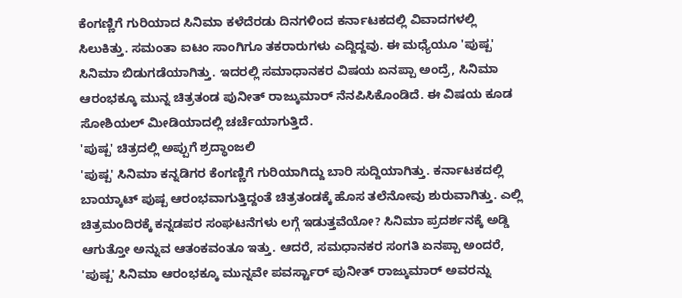ಕೆಂಗಣ್ಣಿಗೆ ಗುರಿಯಾದ ಸಿನಿಮಾ ಕಳೆದೆರಡು ದಿನಗಳಿಂದ ಕರ್ನಾಟಕದಲ್ಲಿ ವಿವಾದಗಳಲ್ಲಿ ಸಿಲುಕಿತ್ತು. ಸಮಂತಾ ಐಟಂ ಸಾಂಗಿಗೂ ತಕರಾರುಗಳು ಎದ್ದಿದ್ದವು. ಈ ಮಧ್ಯೆಯೂ 'ಪುಷ್ಪ' ಸಿನಿಮಾ ಬಿಡುಗಡೆಯಾಗಿತ್ತು. ಇದರಲ್ಲಿ ಸಮಾಧಾನಕರ ವಿಷಯ ಏನಪ್ಪಾ ಅಂದ್ರೆ, ಸಿನಿಮಾ ಆರಂಭಕ್ಕೂ ಮುನ್ನ ಚಿತ್ರತಂಡ ಪುನೀತ್ ರಾಜ್ಕುಮಾರ್ ನೆನಪಿಸಿಕೊಂಡಿದೆ. ಈ ವಿಷಯ ಕೂಡ ಸೋಶಿಯಲ್ ಮೀಡಿಯಾದಲ್ಲಿ ಚರ್ಚೆಯಾಗುತ್ತಿದೆ.
'ಪುಷ್ಪ' ಚಿತ್ರದಲ್ಲಿ ಅಪ್ಪುಗೆ ಶ್ರದ್ಧಾಂಜಲಿ
'ಪುಷ್ಪ' ಸಿನಿಮಾ ಕನ್ನಡಿಗರ ಕೆಂಗಣ್ಣಿಗೆ ಗುರಿಯಾಗಿದ್ದು ಬಾರಿ ಸುದ್ದಿಯಾಗಿತ್ತು. ಕರ್ನಾಟಕದಲ್ಲಿ ಬಾಯ್ಕಾಟ್ ಪುಷ್ಪ ಆರಂಭವಾಗುತ್ತಿದ್ದಂತೆ ಚಿತ್ರತಂಡಕ್ಕೆ ಹೊಸ ತಲೆನೋವು ಶುರುವಾಗಿತ್ತು. ಎಲ್ಲಿ ಚಿತ್ರಮಂದಿರಕ್ಕೆ ಕನ್ನಡಪರ ಸಂಘಟನೆಗಳು ಲಗ್ಗೆ ಇಡುತ್ತವೆಯೋ? ಸಿನಿಮಾ ಪ್ರದರ್ಶನಕ್ಕೆ ಅಡ್ಡಿ ಆಗುತ್ತೋ ಅನ್ನುವ ಆತಂಕವಂತೂ ಇತ್ತು. ಆದರೆ, ಸಮಧಾನಕರ ಸಂಗತಿ ಏನಪ್ಪಾ ಅಂದರೆ, 'ಪುಷ್ಪ' ಸಿನಿಮಾ ಆರಂಭಕ್ಕೂ ಮುನ್ನವೇ ಪವರ್ಸ್ಟಾರ್ ಪುನೀತ್ ರಾಜ್ಕುಮಾರ್ ಅವರನ್ನು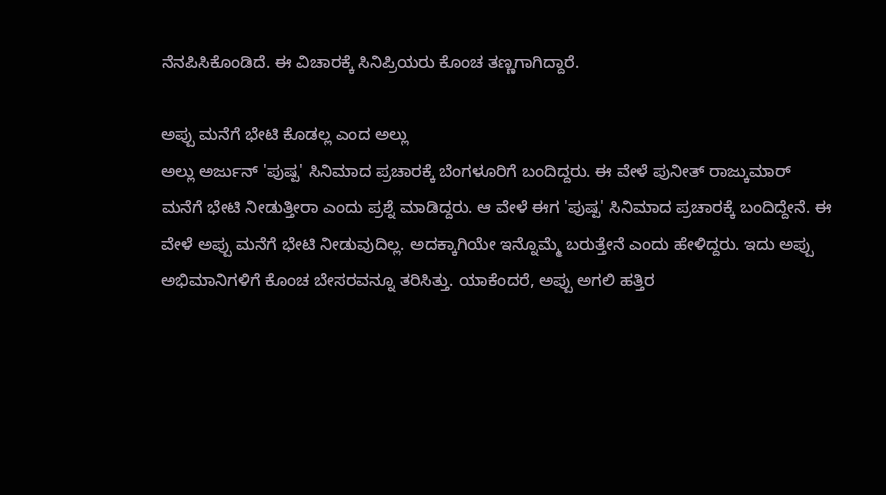ನೆನಪಿಸಿಕೊಂಡಿದೆ. ಈ ವಿಚಾರಕ್ಕೆ ಸಿನಿಪ್ರಿಯರು ಕೊಂಚ ತಣ್ಣಗಾಗಿದ್ದಾರೆ.

ಅಪ್ಪು ಮನೆಗೆ ಭೇಟಿ ಕೊಡಲ್ಲ ಎಂದ ಅಲ್ಲು
ಅಲ್ಲು ಅರ್ಜುನ್ 'ಪುಷ್ಪ' ಸಿನಿಮಾದ ಪ್ರಚಾರಕ್ಕೆ ಬೆಂಗಳೂರಿಗೆ ಬಂದಿದ್ದರು. ಈ ವೇಳೆ ಪುನೀತ್ ರಾಜ್ಕುಮಾರ್ ಮನೆಗೆ ಭೇಟಿ ನೀಡುತ್ತೀರಾ ಎಂದು ಪ್ರಶ್ನೆ ಮಾಡಿದ್ದರು. ಆ ವೇಳೆ ಈಗ 'ಪುಷ್ಪ' ಸಿನಿಮಾದ ಪ್ರಚಾರಕ್ಕೆ ಬಂದಿದ್ದೇನೆ. ಈ ವೇಳೆ ಅಪ್ಪು ಮನೆಗೆ ಭೇಟಿ ನೀಡುವುದಿಲ್ಲ. ಅದಕ್ಕಾಗಿಯೇ ಇನ್ನೊಮ್ಮೆ ಬರುತ್ತೇನೆ ಎಂದು ಹೇಳಿದ್ದರು. ಇದು ಅಪ್ಪು ಅಭಿಮಾನಿಗಳಿಗೆ ಕೊಂಚ ಬೇಸರವನ್ನೂ ತರಿಸಿತ್ತು. ಯಾಕೆಂದರೆ, ಅಪ್ಪು ಅಗಲಿ ಹತ್ತಿರ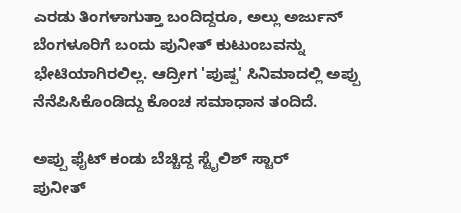ಎರಡು ತಿಂಗಳಾಗುತ್ತಾ ಬಂದಿದ್ದರೂ, ಅಲ್ಲು ಅರ್ಜುನ್ ಬೆಂಗಳೂರಿಗೆ ಬಂದು ಪುನೀತ್ ಕುಟುಂಬವನ್ನು ಭೇಟಿಯಾಗಿರಲಿಲ್ಲ. ಆದ್ರೀಗ 'ಪುಷ್ಪ' ಸಿನಿಮಾದಲ್ಲಿ ಅಪ್ಪು ನೆನೆಪಿಸಿಕೊಂಡಿದ್ದು ಕೊಂಚ ಸಮಾಧಾನ ತಂದಿದೆ.

ಅಪ್ಪು ಫೈಟ್ ಕಂಡು ಬೆಚ್ಚಿದ್ದ ಸ್ಟೈಲಿಶ್ ಸ್ಟಾರ್
ಪುನೀತ್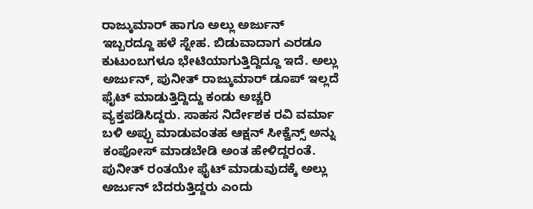ರಾಜ್ಕುಮಾರ್ ಹಾಗೂ ಅಲ್ಲು ಅರ್ಜುನ್ ಇಬ್ಬರದ್ದೂ ಹಳೆ ಸ್ನೇಹ. ಬಿಡುವಾದಾಗ ಎರಡೂ ಕುಟುಂಬಗಳೂ ಭೇಟಿಯಾಗುತ್ತಿದ್ದಿದ್ದೂ ಇದೆ. ಅಲ್ಲು ಅರ್ಜುನ್, ಪುನೀತ್ ರಾಜ್ಕುಮಾರ್ ಡೂಪ್ ಇಲ್ಲದೆ ಫೈಟ್ ಮಾಡುತ್ತಿದ್ದಿದ್ದು ಕಂಡು ಅಚ್ಚರಿ ವ್ಯಕ್ತಪಡಿಸಿದ್ದರು. ಸಾಹಸ ನಿರ್ದೇಶಕ ರವಿ ವರ್ಮಾ ಬಳಿ ಅಪ್ಪು ಮಾಡುವಂತಹ ಆಕ್ಷನ್ ಸೀಕ್ವೆನ್ಸ್ ಅನ್ನು ಕಂಪೋಸ್ ಮಾಡಬೇಡಿ ಅಂತ ಹೇಳಿದ್ದರಂತೆ. ಪುನೀತ್ ರಂತಯೇ ಫೈಟ್ ಮಾಡುವುದಕ್ಕೆ ಅಲ್ಲು ಅರ್ಜುನ್ ಬೆದರುತ್ತಿದ್ದರು ಎಂದು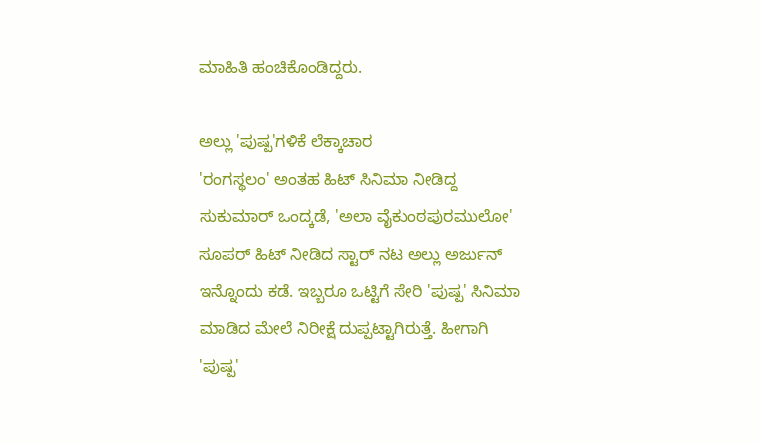ಮಾಹಿತಿ ಹಂಚಿಕೊಂಡಿದ್ದರು.

ಅಲ್ಲು 'ಪುಷ್ಪ'ಗಳಿಕೆ ಲೆಕ್ಕಾಚಾರ
'ರಂಗಸ್ಥಲಂ' ಅಂತಹ ಹಿಟ್ ಸಿನಿಮಾ ನೀಡಿದ್ದ ಸುಕುಮಾರ್ ಒಂದ್ಕಡೆ, 'ಅಲಾ ವೈಕುಂಠಪುರಮುಲೋ' ಸೂಪರ್ ಹಿಟ್ ನೀಡಿದ ಸ್ಟಾರ್ ನಟ ಅಲ್ಲು ಅರ್ಜುನ್ ಇನ್ನೊಂದು ಕಡೆ. ಇಬ್ಬರೂ ಒಟ್ಟಿಗೆ ಸೇರಿ 'ಪುಷ್ಪ' ಸಿನಿಮಾ ಮಾಡಿದ ಮೇಲೆ ನಿರೀಕ್ಷೆ ದುಪ್ಪಟ್ಟಾಗಿರುತ್ತೆ. ಹೀಗಾಗಿ 'ಪುಷ್ಪ'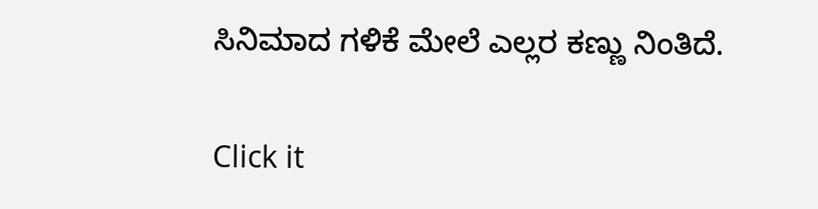ಸಿನಿಮಾದ ಗಳಿಕೆ ಮೇಲೆ ಎಲ್ಲರ ಕಣ್ಣು ನಿಂತಿದೆ.


Click it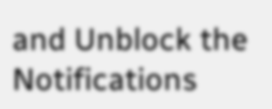and Unblock the Notifications